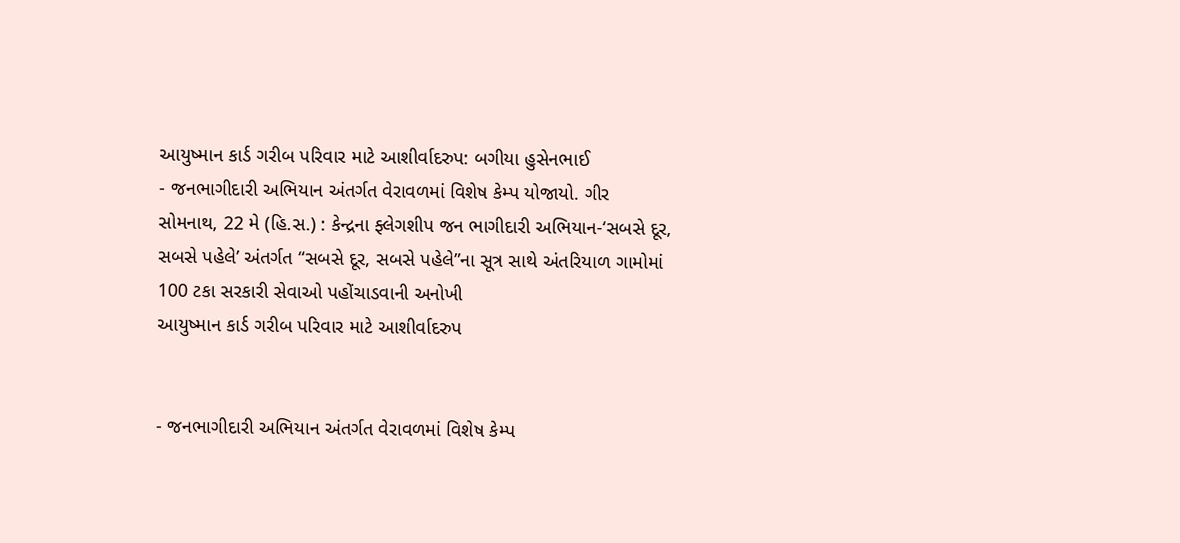આયુષ્માન કાર્ડ ગરીબ પરિવાર માટે આશીર્વાદરુપ: બગીયા હુસેનભાઈ
- જનભાગીદારી અભિયાન અંતર્ગત વેરાવળમાં વિશેષ કેમ્પ યોજાયો. ગીર સોમનાથ, 22 મે (હિ.સ.) : કેન્દ્રના ફ્લેગશીપ જન ભાગીદારી અભિયાન-‘સબસે દૂર, સબસે પહેલે’ અંતર્ગત “સબસે દૂર, સબસે પહેલે”ના સૂત્ર સાથે અંતરિયાળ ગામોમાં 100 ટકા સરકારી સેવાઓ પહોંચાડવાની અનોખી
આયુષ્માન કાર્ડ ગરીબ પરિવાર માટે આશીર્વાદરુપ


- જનભાગીદારી અભિયાન અંતર્ગત વેરાવળમાં વિશેષ કેમ્પ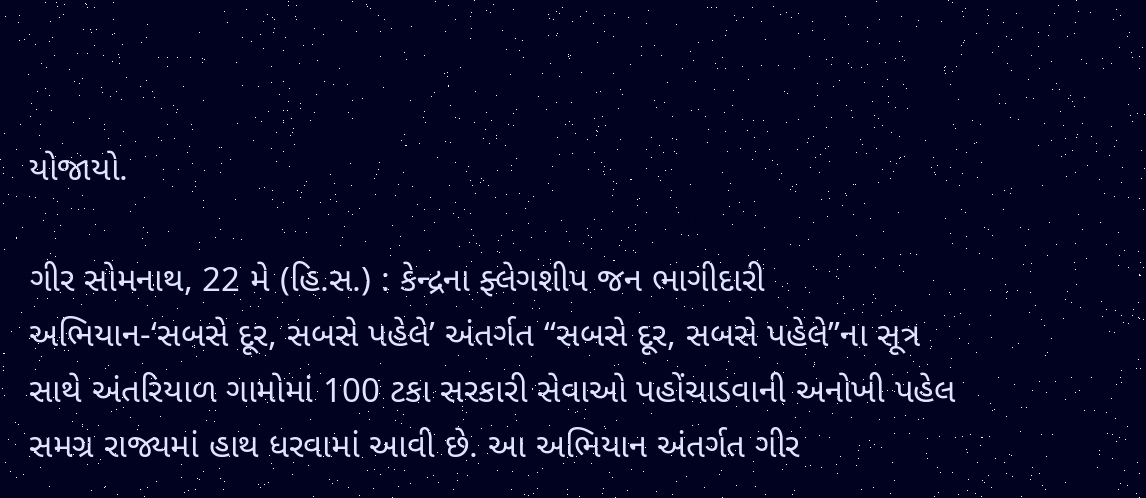યોજાયો.

ગીર સોમનાથ, 22 મે (હિ.સ.) : કેન્દ્રના ફ્લેગશીપ જન ભાગીદારી અભિયાન-‘સબસે દૂર, સબસે પહેલે’ અંતર્ગત “સબસે દૂર, સબસે પહેલે”ના સૂત્ર સાથે અંતરિયાળ ગામોમાં 100 ટકા સરકારી સેવાઓ પહોંચાડવાની અનોખી પહેલ સમગ્ર રાજ્યમાં હાથ ધરવામાં આવી છે. આ અભિયાન અંતર્ગત ગીર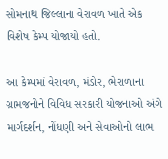સોમનાથ જિલ્લાના વેરાવળ ખાતે એક વિશેષ કેમ્પ યોજાયો હતો.

આ કેમ્પમાં વેરાવળ, મંડોર, ભેરાળાના ગ્રામજનોને વિવિધ સરકારી યોજનાઓ અંગે માર્ગદર્શન, નોંધણી અને સેવાઓનો લાભ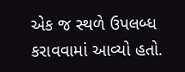એક જ સ્થળે ઉપલબ્ધ કરાવવામાં આવ્યો હતો.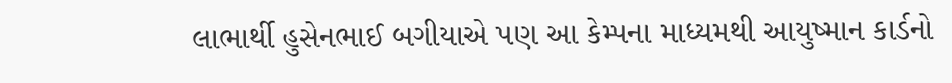લાભાર્થી હુસેનભાઈ બગીયાએ પણ આ કેમ્પના માધ્યમથી આયુષ્માન કાર્ડનો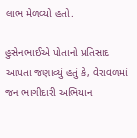લાભ મેળવ્યો હતો.

હુસેનભાઈએ પોતાનો પ્રતિસાદ આપતા જણાવ્યું હતું કે, વેરાવળમાં જન ભાગીદારી અભિયાન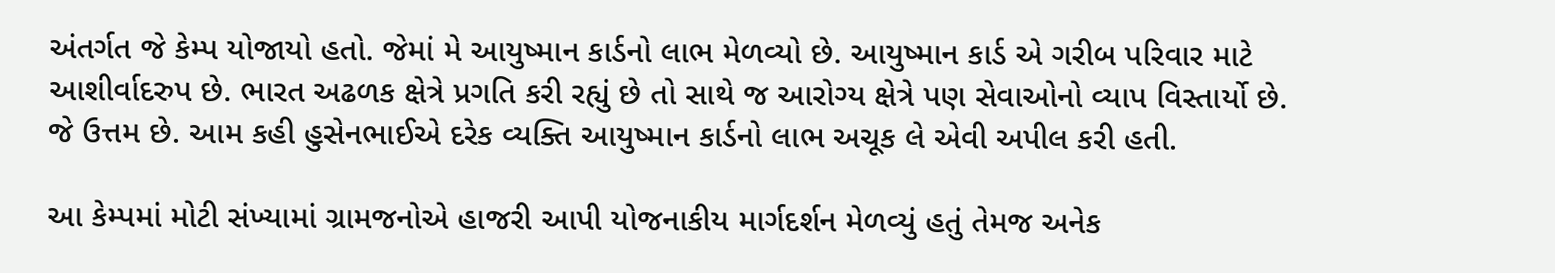અંતર્ગત જે કેમ્પ યોજાયો હતો. જેમાં મે આયુષ્માન કાર્ડનો લાભ મેળવ્યો છે. આયુષ્માન કાર્ડ એ ગરીબ પરિવાર માટે આશીર્વાદરુપ છે. ભારત અઢળક ક્ષેત્રે પ્રગતિ કરી રહ્યું છે તો સાથે જ આરોગ્ય ક્ષેત્રે પણ સેવાઓનો વ્યાપ વિસ્તાર્યો છે. જે ઉત્તમ છે. આમ કહી હુસેનભાઈએ દરેક વ્યક્તિ આયુષ્માન કાર્ડનો લાભ અચૂક લે એવી અપીલ કરી હતી.

આ કેમ્પમાં મોટી સંખ્યામાં ગ્રામજનોએ હાજરી આપી યોજનાકીય માર્ગદર્શન મેળવ્યું હતું તેમજ અનેક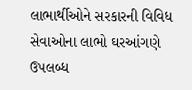લાભાર્થીઓને સરકારની વિવિધ સેવાઓના લાભો ઘરઆંગણે ઉપલબ્ધ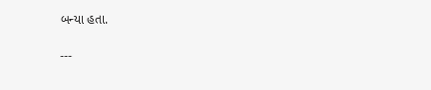બન્યા હતા.

---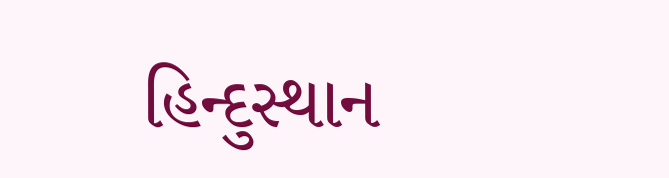હિન્દુસ્થાન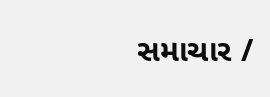સમાચાર /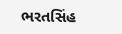ભરતસિંહ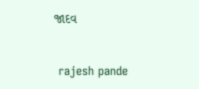જાદવ


 rajesh pande